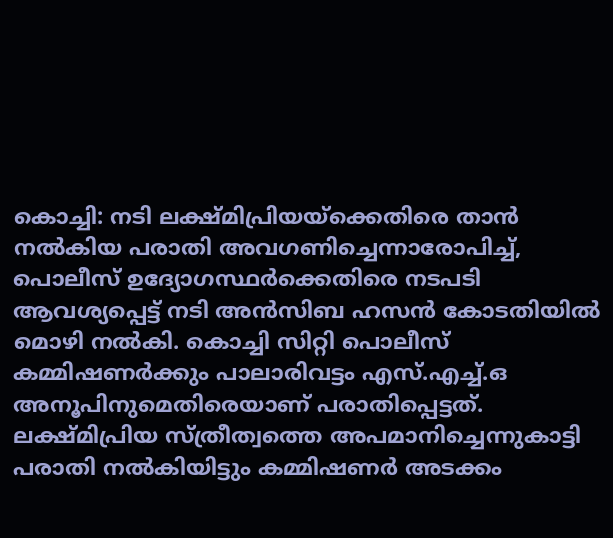കൊച്ചി: നടി ലക്ഷ്മിപ്രിയയ്ക്കെതിരെ താൻ നൽകിയ പരാതി അവഗണിച്ചെന്നാരോപിച്ച്, പൊലീസ് ഉദ്യോഗസ്ഥർക്കെതിരെ നടപടി ആവശ്യപ്പെട്ട് നടി അൻസിബ ഹസൻ കോടതിയിൽ മൊഴി നൽകി. കൊച്ചി സിറ്റി പൊലീസ് കമ്മിഷണർക്കും പാലാരിവട്ടം എസ്.എച്ച്.ഒ അനൂപിനുമെതിരെയാണ് പരാതിപ്പെട്ടത്. ലക്ഷ്മിപ്രിയ സ്ത്രീത്വത്തെ അപമാനിച്ചെന്നുകാട്ടി പരാതി നൽകിയിട്ടും കമ്മിഷണർ അടക്കം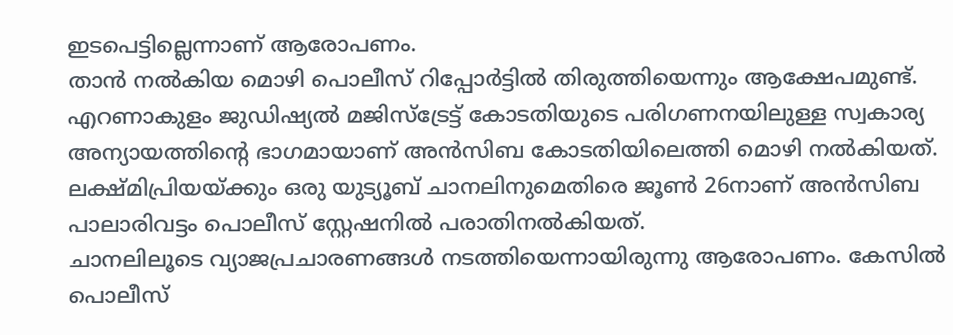ഇടപെട്ടില്ലെന്നാണ് ആരോപണം.
താൻ നൽകിയ മൊഴി പൊലീസ് റിപ്പോർട്ടിൽ തിരുത്തിയെന്നും ആക്ഷേപമുണ്ട്. എറണാകുളം ജുഡിഷ്യൽ മജിസ്ട്രേട്ട് കോടതിയുടെ പരിഗണനയിലുള്ള സ്വകാര്യ അന്യായത്തിന്റെ ഭാഗമായാണ് അൻസിബ കോടതിയിലെത്തി മൊഴി നൽകിയത്. ലക്ഷ്മിപ്രിയയ്ക്കും ഒരു യുട്യൂബ് ചാനലിനുമെതിരെ ജൂൺ 26നാണ് അൻസിബ പാലാരിവട്ടം പൊലീസ് സ്റ്റേഷനിൽ പരാതിനൽകിയത്.
ചാനലിലൂടെ വ്യാജപ്രചാരണങ്ങൾ നടത്തിയെന്നായിരുന്നു ആരോപണം. കേസിൽ പൊലീസ്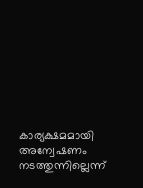കാര്യക്ഷമമായി അന്വേഷണം നടത്തുന്നില്ലെന്ന്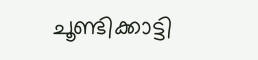ചൂണ്ടിക്കാട്ടി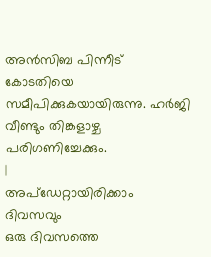അൻസിബ പിന്നീട് കോടതിയെ സമീപിക്കുകയായിരുന്നു. ഹർജി വീണ്ടും തിങ്കളാഴ്ച പരിഗണിച്ചേക്കും.
|
അപ്ഡേറ്റായിരിക്കാം ദിവസവും
ഒരു ദിവസത്തെ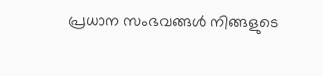പ്രധാന സംഭവങ്ങൾ നിങ്ങളുടെ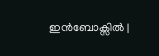ഇൻബോക്സിൽ |